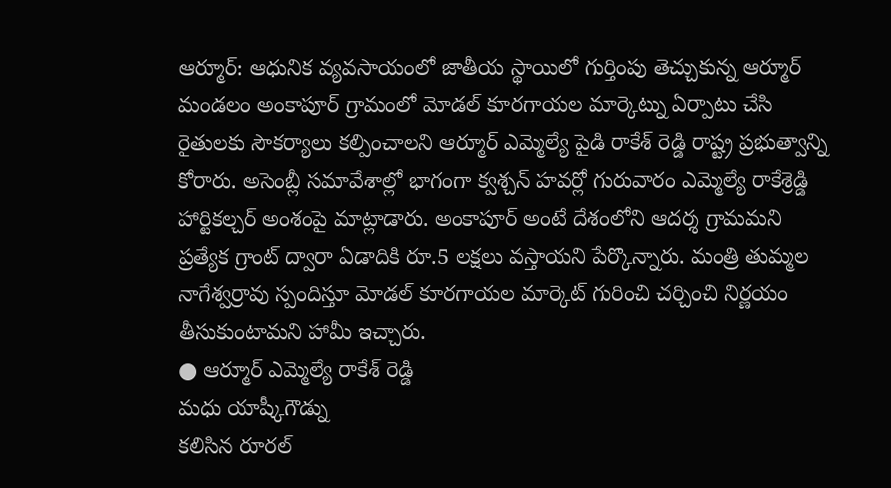ఆర్మూర్: ఆధునిక వ్యవసాయంలో జాతీయ స్థాయిలో గుర్తింపు తెచ్చుకున్న ఆర్మూర్ మండలం అంకాపూర్ గ్రామంలో మోడల్ కూరగాయల మార్కెట్ను ఏర్పాటు చేసి రైతులకు సౌకర్యాలు కల్పించాలని ఆర్మూర్ ఎమ్మెల్యే పైడి రాకేశ్ రెడ్డి రాష్ట్ర ప్రభుత్వాన్ని కోరారు. అసెంబ్లీ సమావేశాల్లో భాగంగా క్వశ్చన్ హవర్లో గురువారం ఎమ్మెల్యే రాకేశ్రెడ్డి హార్టికల్చర్ అంశంపై మాట్లాడారు. అంకాపూర్ అంటే దేశంలోని ఆదర్శ గ్రామమని ప్రత్యేక గ్రాంట్ ద్వారా ఏడాదికి రూ.5 లక్షలు వస్తాయని పేర్కొన్నారు. మంత్రి తుమ్మల నాగేశ్వర్రావు స్పందిస్తూ మోడల్ కూరగాయల మార్కెట్ గురించి చర్చించి నిర్ణయం తీసుకుంటామని హామీ ఇచ్చారు.
● ఆర్మూర్ ఎమ్మెల్యే రాకేశ్ రెడ్డి
మధు యాష్కీగౌడ్ను
కలిసిన రూరల్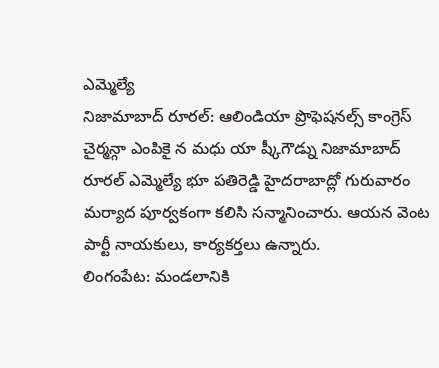ఎమ్మెల్యే
నిజామాబాద్ రూరల్: ఆలిండియా ప్రొఫెషనల్స్ కాంగ్రెస్ చైర్మన్గా ఎంపికై న మధు యా ష్కీగౌడ్ను నిజామాబాద్ రూరల్ ఎమ్మెల్యే భూ పతిరెడ్డి హైదరాబాద్లో గురువారం మర్యాద పూర్వకంగా కలిసి సన్మానించారు. ఆయన వెంట పార్టీ నాయకులు, కార్యకర్తలు ఉన్నారు.
లింగంపేట: మండలానికి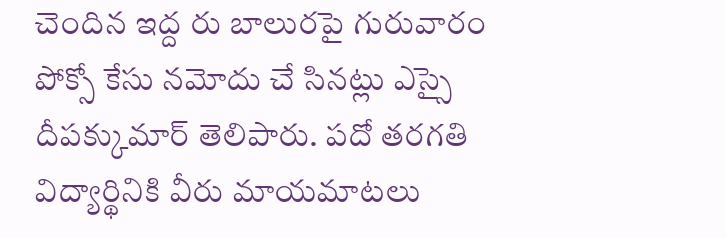చెందిన ఇద్ద రు బాలురపై గురువారం పోక్సో కేసు నమోదు చే సినట్లు ఎస్సై దీపక్కుమార్ తెలిపారు. పదో తరగతి విద్యార్థినికి వీరు మాయమాటలు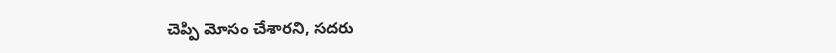చెప్పి మోసం చేశారని, సదరు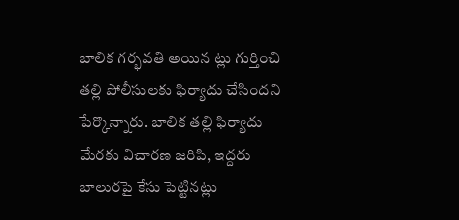బాలిక గర్భవతి అయిన ట్లు గుర్తించి తల్లి పోలీసులకు ఫిర్యాదు చేసిందని పేర్కొన్నారు. బాలిక తల్లి ఫిర్యాదు మేరకు విచారణ జరిపి, ఇద్దరు బాలురపై కేసు పెట్టినట్లు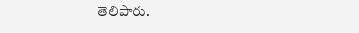తెలిపారు.